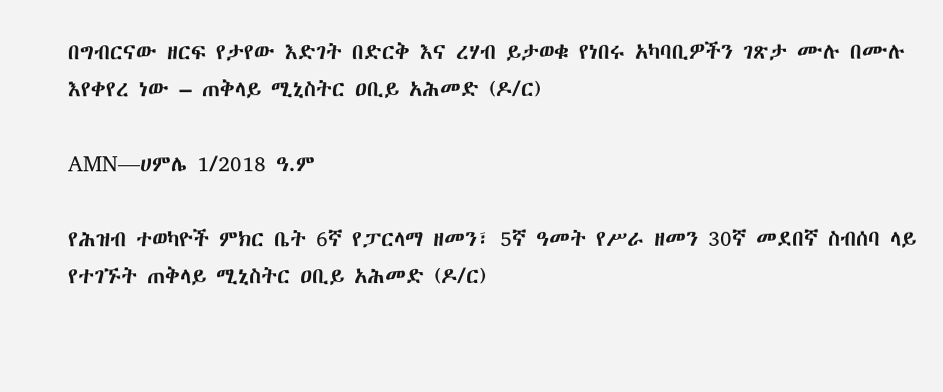በግብርናው ዘርፍ የታየው እድገት በድርቅ እና ረሃብ ይታወቁ የነበሩ አካባቢዎችን ገጽታ ሙሉ በሙሉ እየቀየረ ነው – ጠቅላይ ሚኒስትር ዐቢይ አሕመድ (ዶ/ር)

AMN—ሀምሌ 1/2018 ዓ.ም

የሕዝብ ተወካዮች ምክር ቤት 6ኛ የፓርላማ ዘመን፣ 5ኛ ዓመት የሥራ ዘመን 30ኛ መደበኛ ስብሰባ ላይ የተገኙት ጠቅላይ ሚኒስትር ዐቢይ አሕመድ (ዶ/ር)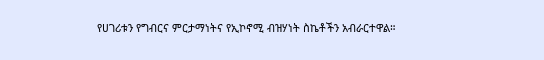የሀገሪቱን የግብርና ምርታማነትና የኢኮኖሚ ብዝሃነት ስኬቶችን አብራርተዋል።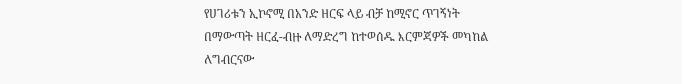የሀገሪቱን ኢኮኖሚ በአንድ ዘርፍ ላይ ብቻ ከሚኖር ጥገኝነት በማውጣት ዘርፈ-ብዙ ለማድረግ ከተወሰዱ እርምጃዎች መካከል ለግብርናው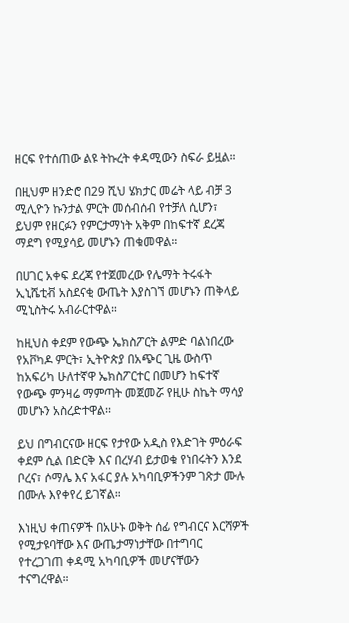ዘርፍ የተሰጠው ልዩ ትኩረት ቀዳሚውን ስፍራ ይዟል።

በዚህም ዘንድሮ በ29 ሺህ ሄክታር መሬት ላይ ብቻ 3 ሚሊዮን ኩንታል ምርት መሰብሰብ የተቻለ ሲሆን፣ ይህም የዘርፉን የምርታማነት አቅም በከፍተኛ ደረጃ ማደግ የሚያሳይ መሆኑን ጠቁመዋል።

በሀገር አቀፍ ደረጃ የተጀመረው የሌማት ትሩፋት ኢኒሼቲቭ አስደናቂ ውጤት እያስገኘ መሆኑን ጠቅላይ ሚኒስትሩ አብራርተዋል።

ከዚህስ ቀደም የውጭ ኤክስፖርት ልምድ ባልነበረው የአቮካዶ ምርት፣ ኢትዮጵያ በአጭር ጊዜ ውስጥ ከአፍሪካ ሁለተኛዋ ኤክስፖርተር በመሆን ከፍተኛ የውጭ ምንዛሬ ማምጣት መጀመሯ የዚሁ ስኬት ማሳያ መሆኑን አስረድተዋል፡፡

ይህ በግብርናው ዘርፍ የታየው አዲስ የእድገት ምዕራፍ ቀደም ሲል በድርቅ እና በረሃብ ይታወቁ የነበሩትን እንደ ቦረና፣ ሶማሌ እና አፋር ያሉ አካባቢዎችንም ገጽታ ሙሉ በሙሉ እየቀየረ ይገኛል።

እነዚህ ቀጠናዎች በአሁኑ ወቅት ሰፊ የግብርና እርሻዎች የሚታዩባቸው እና ውጤታማነታቸው በተግባር የተረጋገጠ ቀዳሚ አካባቢዎች መሆናቸውን ተናግረዋል።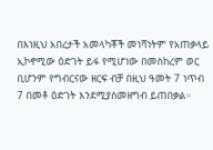በእነዚህ አበረታች አመላካቾች መነሻነትም የአጠቃላይ ኢኮኖሚው ዕድገት ይፋ የሚሆነው በመስከረም ወር ቢሆንም የግብርናው ዘርፍ ብቻ በዚህ ዓመት 7 ነጥብ 7 በመቶ ዕድገት እንደሚያስመዘግብ ይጠበቃል።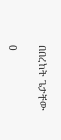በበረከት ጌታቸው

0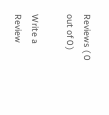Reviews ( 0 out of 0 )

Write a Review